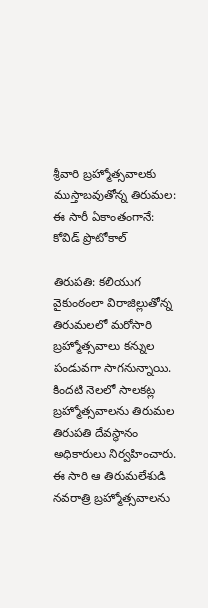శ్రీవారి బ్రహ్మోత్సవాలకు ముస్తాబవుతోన్న తిరుమల: ఈ సారీ ఏకాంతంగానే: కోవిడ్ ప్రొటోకాల్

తిరుపతి: కలియుగ వైకుంఠంలా విరాజిల్లుతోన్న తిరుమలలో మరోసారి బ్రహ్మోత్సవాలు కన్నుల పండువగా సాగనున్నాయి. కిందటి నెలలో సాలకట్ల బ్రహ్మోత్సవాలను తిరుమల తిరుపతి దేవస్థానం అధికారులు నిర్వహించారు. ఈ సారి ఆ తిరుమలేశుడి నవరాత్రి బ్రహ్మోత్సవాలను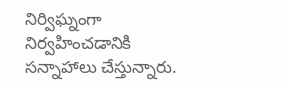నిర్విఘ్నంగా నిర్వహించడానికి సన్నాహాలు చేస్తున్నారు.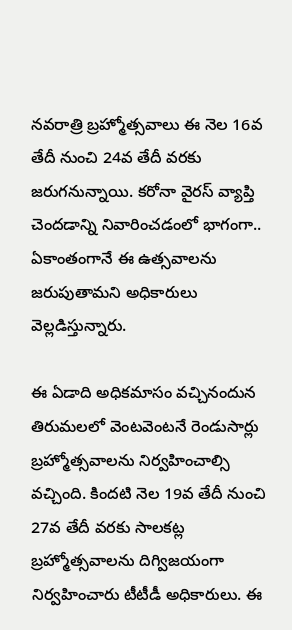నవరాత్రి బ్రహ్మోత్సవాలు ఈ నెల 16వ తేదీ నుంచి 24వ తేదీ వరకు జరుగనున్నాయి. కరోనా వైరస్ వ్యాప్తి చెందడాన్ని నివారించడంలో భాగంగా.. ఏకాంతంగానే ఈ ఉత్సవాలను జరుపుతామని అధికారులు వెల్లడిస్తున్నారు.

ఈ ఏడాది అధికమాసం వచ్చినందున తిరుమలలో వెంటవెంటనే రెండుసార్లు బ్రహ్మోత్సవాలను నిర్వహించాల్సి వచ్చింది. కిందటి నెల 19వ తేదీ నుంచి 27వ తేదీ వరకు సాలకట్ల బ్రహ్మోత్సవాలను దిగ్విజయంగా నిర్వహించారు టీటీడీ అధికారులు. ఈ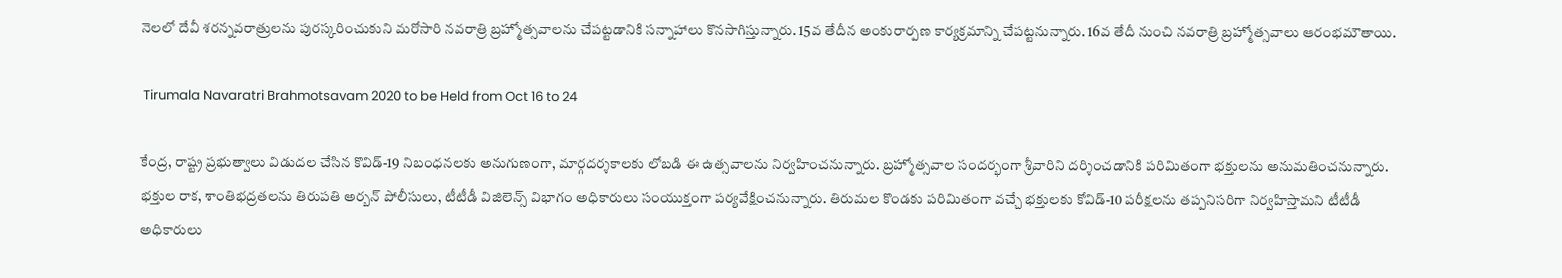నెలలో దేవీ శరన్నవరాత్రులను పురస్కరించుకుని మరోసారి నవరాత్రి బ్రహ్మోత్సవాలను చేపట్టడానికి సన్నాహాలు కొనసాగిస్తున్నారు. 15వ తేదీన అంకురార్పణ కార్యక్రమాన్ని చేపట్టనున్నారు. 16వ తేదీ నుంచి నవరాత్రి బ్రహ్మోత్సవాలు ఆరంభమౌతాయి.

 Tirumala Navaratri Brahmotsavam 2020 to be Held from Oct 16 to 24

కేంద్ర, రాష్ట్ర ప్రభుత్వాలు విడుదల చేసిన కొవిడ్‌-19 నిబంధనలకు అనుగుణంగా, మార్గదర్శకాలకు లోబడి ఈ ఉత్సవాలను నిర్వహించనున్నారు. బ్రహ్మోత్సవాల సందర్భంగా శ్రీవారిని దర్శించడానికి పరిమితంగా భక్తులను అనుమతించనున్నారు. భక్తుల రాక, శాంతిభద్రతలను తిరుపతి అర్బన్ పోలీసులు, టీటీడీ విజిలెన్స్ విభాగం అధికారులు సంయుక్తంగా పర్యవేక్షించనున్నారు. తిరుమల కొండకు పరిమితంగా వచ్చే భక్తులకు కోవిడ్-10 పరీక్షలను తప్పనిసరిగా నిర్వహిస్తామని టీటీడీ అధికారులు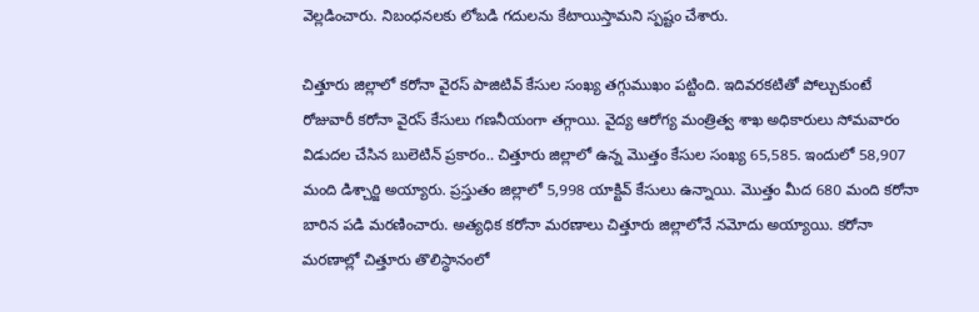వెల్లడించారు. నిబంధనలకు లోబడి గదులను కేటాయిస్తామని స్పష్టం చేశారు.

చిత్తూరు జిల్లాలో కరోనా వైరస్ పాజిటివ్ కేసుల సంఖ్య తగ్గుముఖం పట్టింది. ఇదివరకటితో పోల్చుకుంటే రోజువారీ కరోనా వైరస్ కేసులు గణనీయంగా తగ్గాయి. వైద్య ఆరోగ్య మంత్రిత్వ శాఖ అధికారులు సోమవారం విడుదల చేసిన బులెటిన్ ప్రకారం.. చిత్తూరు జిల్లాలో ఉన్న మొత్తం కేసుల సంఖ్య 65,585. ఇందులో 58,907 మంది డిశ్చార్జి అయ్యారు. ప్రస్తుతం జిల్లాలో 5,998 యాక్టివ్ కేసులు ఉన్నాయి. మొత్తం మీద 680 మంది కరోనా బారిన పడి మరణించారు. అత్యధిక కరోనా మరణాలు చిత్తూరు జిల్లాలోనే నమోదు అయ్యాయి. కరోనా మరణాల్లో చిత్తూరు తొలిస్థానంలో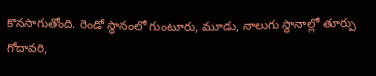కొనసాగుతోంది. రెండో స్థానంలో గుంటూరు, మూడు, నాలుగు స్థానాల్లో తూర్పు గోదావరి,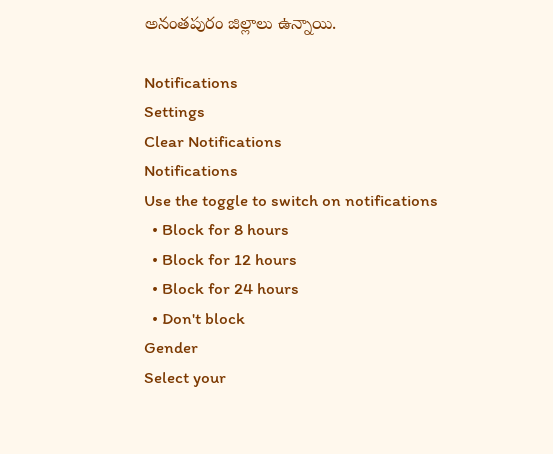అనంతపురం జిల్లాలు ఉన్నాయి.

Notifications
Settings
Clear Notifications
Notifications
Use the toggle to switch on notifications
  • Block for 8 hours
  • Block for 12 hours
  • Block for 24 hours
  • Don't block
Gender
Select your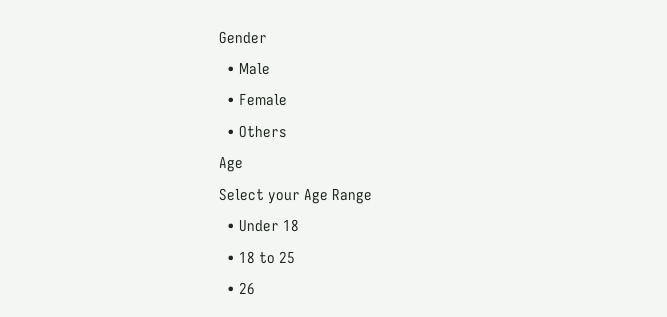Gender
  • Male
  • Female
  • Others
Age
Select your Age Range
  • Under 18
  • 18 to 25
  • 26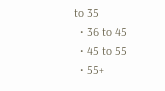to 35
  • 36 to 45
  • 45 to 55
  • 55+